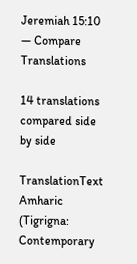Jeremiah 15:10 — Compare Translations

14 translations compared side by side

TranslationText
Amharic (Tigrigna: Contemporary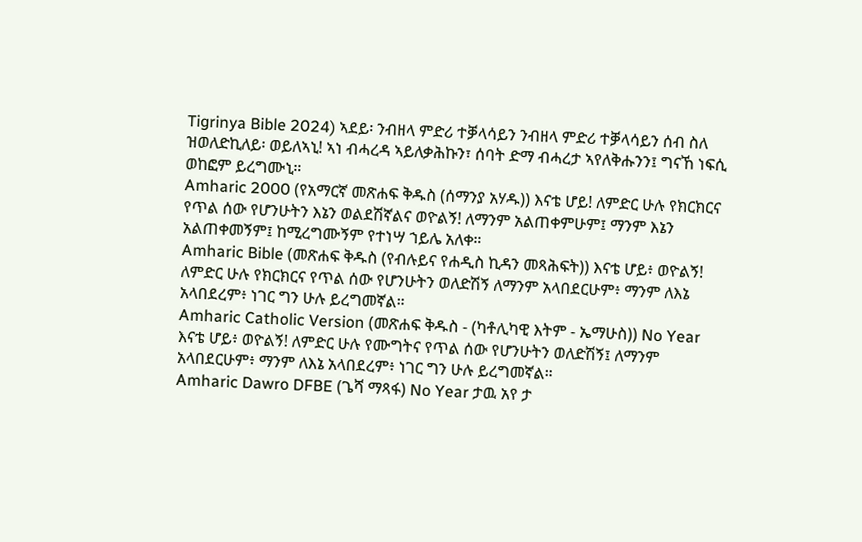Tigrinya Bible 2024) ኣደይ፡ ንብዘላ ምድሪ ተቓላሳይን ንብዘላ ምድሪ ተቓላሳይን ሰብ ስለ ዝወለድኪለይ፡ ወይለኣኒ! ኣነ ብሓረዳ ኣይለቃሕኩን፣ ሰባት ድማ ብሓረታ ኣየለቅሑንን፤ ግናኸ ነፍሲ ወከፎም ይረግሙኒ።
Amharic 2000 (የአማርኛ መጽሐፍ ቅዱስ (ሰማንያ አሃዱ)) እናቴ ሆይ! ለምድር ሁሉ የክርክርና የጥል ሰው የሆንሁትን እኔን ወልደሽኛልና ወዮልኝ! ለማንም አልጠቀምሁም፤ ማንም እኔን አልጠቀመኝም፤ ከሚረግሙኝም የተነሣ ኀይሌ አለቀ።
Amharic Bible (መጽሐፍ ቅዱስ (የብሉይና የሐዲስ ኪዳን መጻሕፍት)) እናቴ ሆይ፥ ወዮልኝ! ለምድር ሁሉ የክርክርና የጥል ሰው የሆንሁትን ወለድሽኝ ለማንም አላበደርሁም፥ ማንም ለእኔ አላበደረም፥ ነገር ግን ሁሉ ይረግመኛል።
Amharic Catholic Version (መጽሐፍ ቅዱስ - (ካቶሊካዊ እትም - ኤማሁስ)) No Year እናቴ ሆይ፥ ወዮልኝ! ለምድር ሁሉ የሙግትና የጥል ሰው የሆንሁትን ወለድሽኝ፤ ለማንም አላበደርሁም፥ ማንም ለእኔ አላበደረም፥ ነገር ግን ሁሉ ይረግመኛል።
Amharic Dawro DFBE (ጌሻ ማጻፋ) No Year ታዉ አየ ታ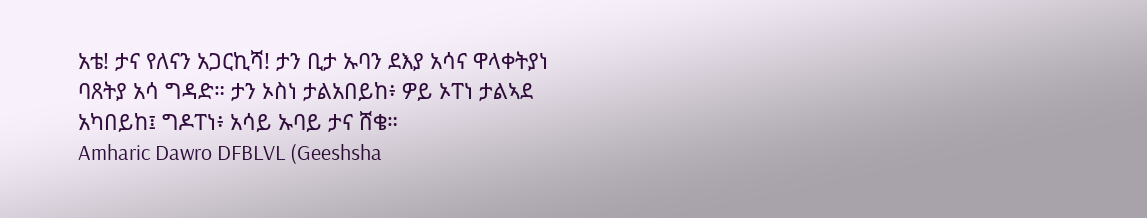አቴ! ታና የለናን አጋርኪሻ! ታን ቢታ ኡባን ደእያ አሳና ዋላቀትያነ ባጸትያ አሳ ግዳድ። ታን ኦስነ ታልአበይከ፥ ዎይ ኦፐነ ታልኣደ አካበይከ፤ ግዶፐነ፥ አሳይ ኡባይ ታና ሸቄ።
Amharic Dawro DFBLVL (Geeshsha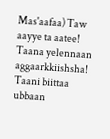Mas'aafaa) Taw aayye ta aatee! Taana yelennaan aggaarkkiishsha! Taani biittaa ubbaan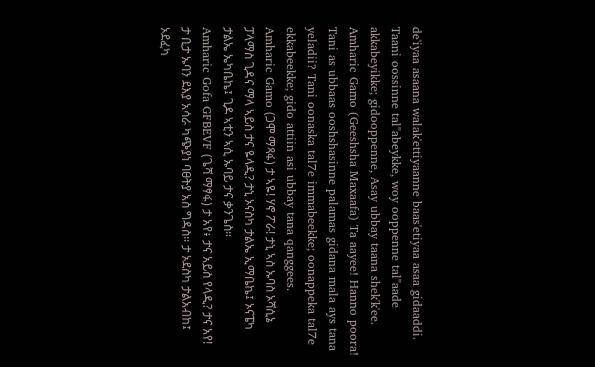de'iyaa asaana walak'ettiyaanne baas'etiyaa asaa gidaaddi. Taani oossinne tal"abeykke, woy ooppenne tal"aade akkabeyikke; gidooppenne, Asay ubbay taana shek'k'ee.
Amharic Gamo (Geeshsha Maxaafa) Ta aayee! Hanno poora! Tani as ubbaas ooshshasinne palamas gidana mala ays tana yeladii? Tani oonaska tal7e immabeekke; oonappeka tal7e ekkabeekke; gido attiin asi ubbay tana qanggees.
Amharic Gamo (ጋሞ ማጻፋ) ታ ኣዬ! ሃኖ ፖራ! ታኒ ኣስ ኡባስ ኦሻሲኔ ፓላማስ ጊዳና ማላ ኣይስ ታና ዬላዲ? ታኒ ኦናስካ ታልኤ ኢማቤኬ፤ ኦናፔካ ታልኤ ኤካቤኬ፤ ጊዶ ኣቲን ኣሲ ኡባይ ታና ቃንጌስ።
Amharic Gofa GFBEVF (ጌሻ ማፃፋ) ታ አየ፥ ታና አይስ የላዲ? ታና አየ! ታ ቢታ ኡባን ደእያ አሳራ ካጭያነ ባፀትያ አስ ግዳስ። ታ ኦደስካ ታልአብከ፤ ኦደፈካ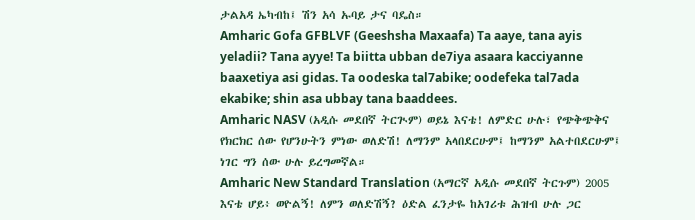ታልአዳ ኤካብከ፤ ሽን አሳ ኡባይ ታና ባዴስ።
Amharic Gofa GFBLVF (Geeshsha Maxaafa) Ta aaye, tana ayis yeladii? Tana ayye! Ta biitta ubban de7iya asaara kacciyanne baaxetiya asi gidas. Ta oodeska tal7abike; oodefeka tal7ada ekabike; shin asa ubbay tana baaddees.
Amharic NASV (አዲሱ መደበኛ ትርጒም) ወይኔ እናቴ! ለምድር ሁሉ፣ የጭቅጭቅና የክርክር ሰው የሆንሁትን ምነው ወለድሽ! ለማንም አላበደርሁም፤ ከማንም አልተበደርሁም፤ ነገር ግን ሰው ሁሉ ይረግመኛል።
Amharic New Standard Translation (አማርኛ አዲሱ መደበኛ ትርጉም) 2005 እናቴ ሆይ፥ ወዮልኝ! ለምን ወለድሽኝ? ዕድል ፈንታዬ ከአገሪቱ ሕዝብ ሁሉ ጋር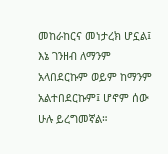መከራከርና መነታረክ ሆኗል፤ እኔ ገንዘብ ለማንም አላበደርኩም ወይም ከማንም አልተበደርኩም፤ ሆኖም ሰው ሁሉ ይረግመኛል።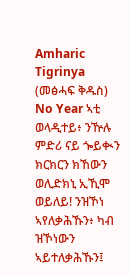Amharic Tigrinya (መፅሓፍ ቅዱስ) No Year ኣቲ ወላዲተይ፥ ንዅሉ ምድሪ ናይ ጐይቊን ክርክርን ክኸውን ወሊድክኒ ኢኺሞ ወይለይ! ንዝኾነ ኣየለቃሕኹን፥ ካብ ዝኾነውን ኣይተለቃሕኹን፤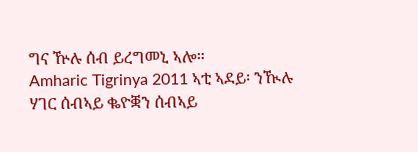ግና ዅሉ ሰብ ይረግመኒ ኣሎ።
Amharic Tigrinya 2011 ኣቲ ኣደይ፡ ንዂሉ ሃገር ሰብኣይ ቈዮቛን ሰብኣይ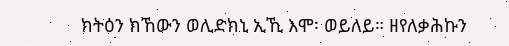ክትዕን ክኸውን ወሊድክኒ ኢኺ እሞ፡ ወይለይ። ዘየለቃሕኩን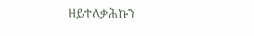ዘይተለቃሕኩን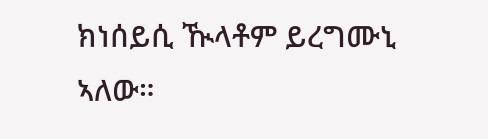ክነሰይሲ ዂላቶም ይረግሙኒ ኣለው።